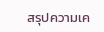สรุปความเค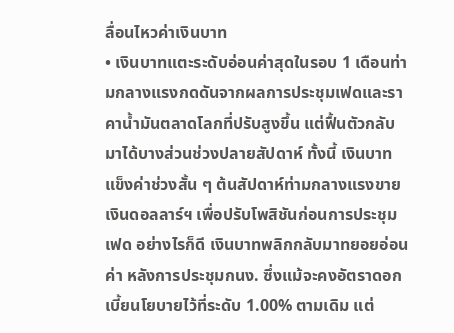ลื่อนไหวค่าเงินบาท
• เงินบาทแตะระดับอ่อนค่าสุดในรอบ 1 เดือนท่ามกลางแรงกดดันจากผลการประชุมเฟดและราคาน้ำมันตลาดโลกที่ปรับสูงขึ้น แต่ฟื้นตัวกลับมาได้บางส่วนช่วงปลายสัปดาห์ ทั้งนี้ เงินบาทแข็งค่าช่วงสั้น ๆ ต้นสัปดาห์ท่ามกลางแรงขายเงินดอลลาร์ฯ เพื่อปรับโพสิชันก่อนการประชุมเฟด อย่างไรก็ดี เงินบาทพลิกกลับมาทยอยอ่อนค่า หลังการประชุมกนง. ซึ่งแม้จะคงอัตราดอกเบี้ยนโยบายไว้ที่ระดับ 1.00% ตามเดิม แต่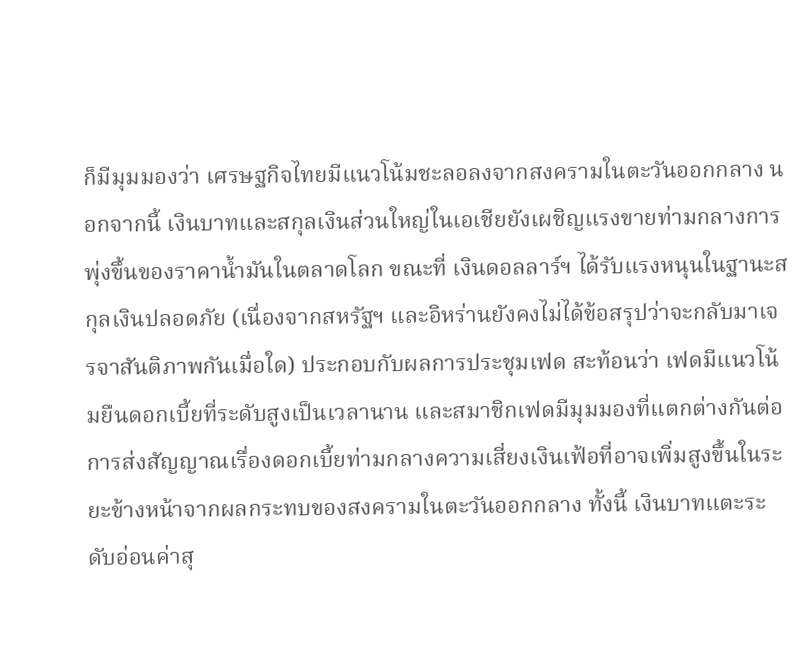ก็มีมุมมองว่า เศรษฐกิจไทยมีแนวโน้มชะลอลงจากสงครามในตะวันออกกลาง นอกจากนี้ เงินบาทและสกุลเงินส่วนใหญ่ในเอเชียยังเผชิญแรงขายท่ามกลางการพุ่งขึ้นของราคาน้ำมันในตลาดโลก ขณะที่ เงินดอลลาร์ฯ ได้รับแรงหนุนในฐานะสกุลเงินปลอดภัย (เนื่องจากสหรัฐฯ และอิหร่านยังคงไม่ได้ข้อสรุปว่าจะกลับมาเจรจาสันติภาพกันเมื่อใด) ประกอบกับผลการประชุมเฟด สะท้อนว่า เฟดมีแนวโน้มยืนดอกเบี้ยที่ระดับสูงเป็นเวลานาน และสมาชิกเฟดมีมุมมองที่แตกต่างกันต่อการส่งสัญญาณเรื่องดอกเบี้ยท่ามกลางความเสี่ยงเงินเฟ้อที่อาจเพิ่มสูงขึ้นในระยะข้างหน้าจากผลกระทบของสงครามในตะวันออกกลาง ทั้งนี้ เงินบาทแตะระดับอ่อนค่าสุ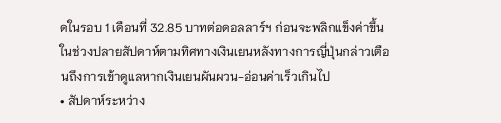ดในรอบ 1 เดือนที่ 32.85 บาทต่อดอลลาร์ฯ ก่อนจะพลิกแข็งค่าขึ้นในช่วงปลายสัปดาห์ตามทิศทางเงินเยนหลังทางการญี่ปุ่นกล่าวเตือนถึงการเข้าดูแลหากเงินเยนผันผวน-อ่อนค่าเร็วเกินไป
• สัปดาห์ระหว่าง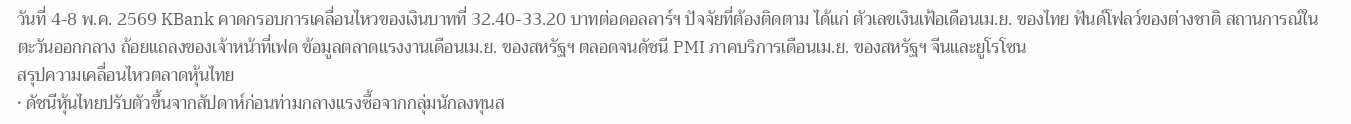วันที่ 4-8 พ.ค. 2569 KBank คาดกรอบการเคลื่อนไหวของเงินบาทที่ 32.40-33.20 บาทต่อดอลลาร์ฯ ปัจจัยที่ต้องติดตาม ได้แก่ ตัวเลขเงินเฟ้อเดือนเม.ย. ของไทย ฟันด์โฟลว์ของต่างชาติ สถานการณ์ในตะวันออกกลาง ถ้อยแถลงของเจ้าหน้าที่เฟด ข้อมูลตลาดแรงงานเดือนเม.ย. ของสหรัฐฯ ตลอดจนดัชนี PMI ภาคบริการเดือนเม.ย. ของสหรัฐฯ จีนและยูโรโซน
สรุปความเคลื่อนไหวตลาดหุ้นไทย
• ดัชนีหุ้นไทยปรับตัวขึ้นจากสัปดาห์ก่อนท่ามกลางแรงซื้อจากกลุ่มนักลงทุนส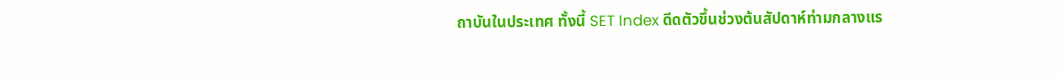ถาบันในประเทศ ทั้งนี้ SET Index ดีดตัวขึ้นช่วงต้นสัปดาห์ท่ามกลางแร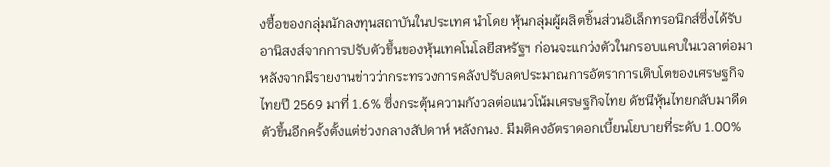งซื้อของกลุ่มนักลงทุนสถาบันในประเทศ นำโดย หุ้นกลุ่มผู้ผลิตชิ้นส่วนอิเล็กทรอนิกส์ซึ่งได้รับอานิสงส์จากการปรับตัวขึ้นของหุ้นเทคโนโลยีสหรัฐฯ ก่อนจะแกว่งตัวในกรอบแคบในเวลาต่อมา หลังจากมีรายงานข่าวว่ากระทรวงการคลังปรับลดประมาณการอัตราการเติบโตของเศรษฐกิจไทยปี 2569 มาที่ 1.6% ซึ่งกระตุ้นความกังวลต่อแนวโน้มเศรษฐกิจไทย ดัชนีหุ้นไทยกลับมาดีดตัวขึ้นอีกครั้งตั้งแต่ช่วงกลางสัปดาห์ หลังกนง. มีมติคงอัตราดอกเบี้ยนโยบายที่ระดับ 1.00%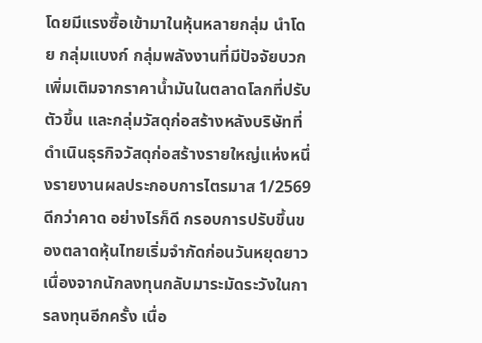โดยมีแรงซื้อเข้ามาในหุ้นหลายกลุ่ม นำโดย กลุ่มแบงก์ กลุ่มพลังงานที่มีปัจจัยบวกเพิ่มเติมจากราคาน้ำมันในตลาดโลกที่ปรับตัวขึ้น และกลุ่มวัสดุก่อสร้างหลังบริษัทที่ดำเนินธุรกิจวัสดุก่อสร้างรายใหญ่แห่งหนึ่งรายงานผลประกอบการไตรมาส 1/2569 ดีกว่าคาด อย่างไรก็ดี กรอบการปรับขึ้นของตลาดหุ้นไทยเริ่มจำกัดก่อนวันหยุดยาว เนื่องจากนักลงทุนกลับมาระมัดระวังในการลงทุนอีกครั้ง เนื่อ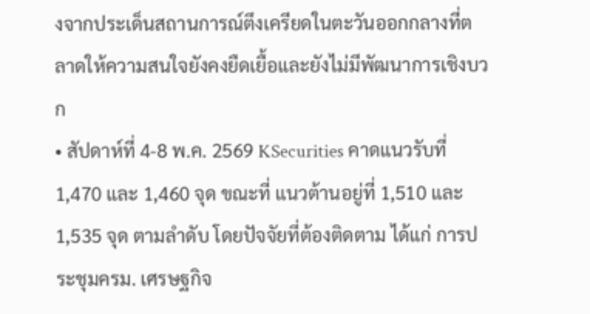งจากประเด็นสถานการณ์ตึงเครียดในตะวันออกกลางที่ตลาดให้ความสนใจยังคงยืดเยื้อและยังไม่มีพัฒนาการเชิงบวก
• สัปดาห์ที่ 4-8 พ.ค. 2569 KSecurities คาดแนวรับที่ 1,470 และ 1,460 จุด ขณะที่ แนวต้านอยู่ที่ 1,510 และ 1,535 จุด ตามลำดับ โดยปัจจัยที่ต้องติดตาม ได้แก่ การประชุมครม. เศรษฐกิจ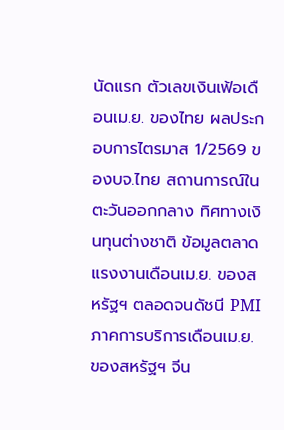นัดแรก ตัวเลขเงินเฟ้อเดือนเม.ย. ของไทย ผลประกอบการไตรมาส 1/2569 ของบจ.ไทย สถานการณ์ในตะวันออกกลาง ทิศทางเงินทุนต่างชาติ ข้อมูลตลาดแรงงานเดือนเม.ย. ของสหรัฐฯ ตลอดจนดัชนี PMI ภาคการบริการเดือนเม.ย. ของสหรัฐฯ จีน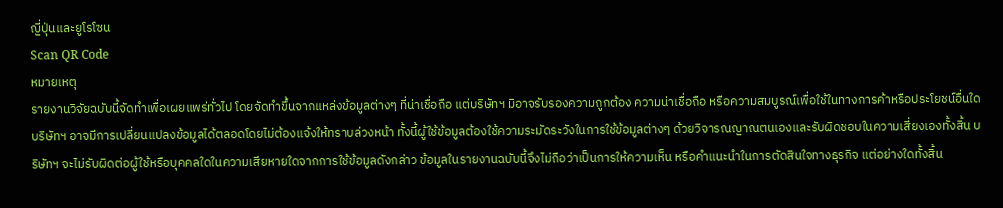ญี่ปุ่นและยูโรโซน
Scan QR Code
หมายเหตุ
รายงานวิจัยฉบับนี้จัดทำเพื่อเผยแพร่ทั่วไป โดยจัดทำขึ้นจากแหล่งข้อมูลต่างๆ ที่น่าเชื่อถือ แต่บริษัทฯ มิอาจรับรองความถูกต้อง ความน่าเชื่อถือ หรือความสมบูรณ์เพื่อใช้ในทางการค้าหรือประโยชน์อื่นใด บริษัทฯ อาจมีการเปลี่ยนแปลงข้อมูลได้ตลอดโดยไม่ต้องแจ้งให้ทราบล่วงหน้า ทั้งนี้ผู้ใช้ข้อมูลต้องใช้ความระมัดระวังในการใช้ข้อมูลต่างๆ ด้วยวิจารณญาณตนเองและรับผิดชอบในความเสี่ยงเองทั้งสิ้น บริษัทฯ จะไม่รับผิดต่อผู้ใช้หรือบุคคลใดในความเสียหายใดจากการใช้ข้อมูลดังกล่าว ข้อมูลในรายงานฉบับนี้จึงไม่ถือว่าเป็นการให้ความเห็น หรือคำแนะนำในการตัดสินใจทางธุรกิจ แต่อย่างใดทั้งสิ้น